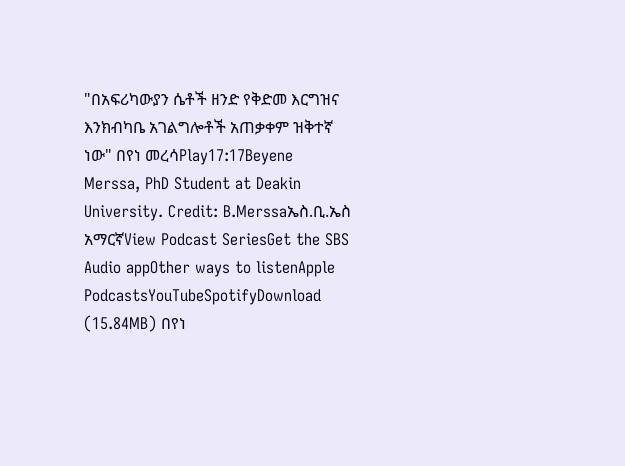"በአፍሪካውያን ሴቶች ዘንድ የቅድመ እርግዝና እንክብካቤ አገልግሎቶች አጠቃቀም ዝቅተኛ ነው" በየነ መረሳPlay17:17Beyene Merssa, PhD Student at Deakin University. Credit: B.Merssaኤስ.ቢ.ኤስ አማርኛView Podcast SeriesGet the SBS Audio appOther ways to listenApple PodcastsYouTubeSpotifyDownload (15.84MB) በየነ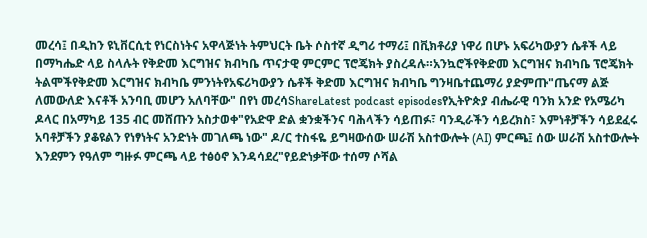መረሳ፤ በዲከን ዩኒቨርሲቲ የነርስነትና አዋላጅነት ትምህርት ቤት ሶስተኛ ዲግሪ ተማሪ፤ በቪክቶሪያ ነዋሪ በሆኑ አፍሪካውያን ሴቶች ላይ በማካሔድ ላይ ስላሉት የቅድመ እርግዝና ክብካቤ ጥናታዊ ምርምር ፕሮጄክት ያስረዳሉ።አንኳሮችየቅድመ እርግዝና ክብካቤ ፕሮጄክት ትልሞችየቅድመ እርግዝና ክብካቤ ምንነትየአፍሪካውያን ሴቶች ቅድመ እርግዝና ክብካቤ ግንዛቤተጨማሪ ያድምጡ"ጤናማ ልጅ ለመውለድ እናቶች አንባቢ መሆን አለባቸው" በየነ መረሳShareLatest podcast episodesየኢትዮጵያ ብሔራዊ ባንክ አንድ የአሜሪካ ዶላር በአማካይ 135 ብር መሸጡን አስታወቀ"የአድዋ ድል ቋንቋችንና ባሕላችን ሳይጠፉ፣ ባንዲራችን ሳይረክስ፣ እምነቶቻችን ሳይደፈሩ አባቶቻችን ያቆዩልን የነፃነትና አንድነት መገለጫ ነው" ዶ/ር ተስፋዬ ይግዛውሰው ሠራሽ አስተውሎት (AI) ምርጫ፤ ሰው ሠራሽ አስተውሎት እንደምን የዓለም ግዙፉ ምርጫ ላይ ተፅዕኖ እንዳሳደረ"የይድነቃቸው ተሰማ ሶሻል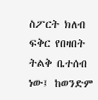ስፖርት ክለብ ፍቅር የበዛበት ትልቅ ቤተሰብ ነው፤ ከወንድም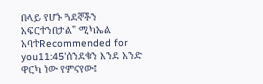በላይ የሆኑ ጓደኞችን አፍርተንበታል" ሚካኤል አባተRecommended for you11:45'ሰንደቁን እንደ አንድ ዋርካ ነው የምናየው፤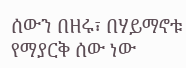ሰውን በዘሩ፣ በሃይማኖቱ የማያርቅ ሰው ነው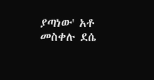ያጣነው' አቶ መስቀሉ ደሴ